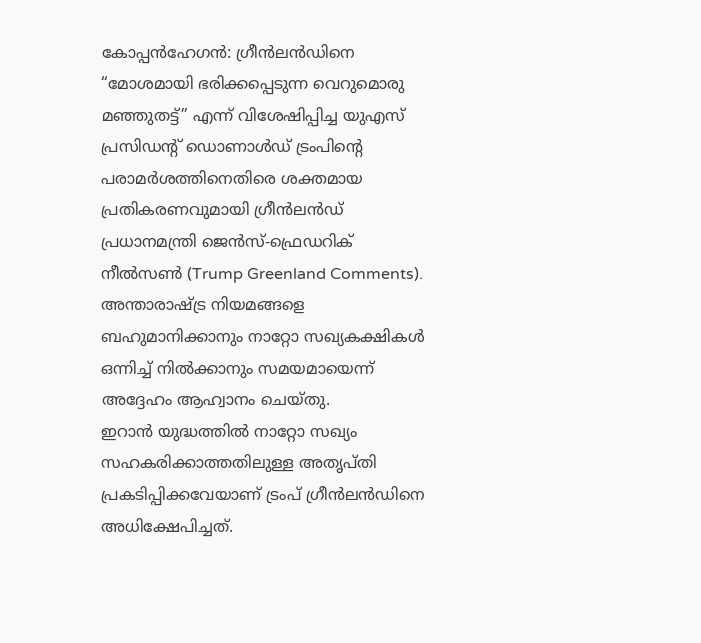കോപ്പൻഹേഗൻ: ഗ്രീൻലൻഡിനെ “മോശമായി ഭരിക്കപ്പെടുന്ന വെറുമൊരു മഞ്ഞുതട്ട്” എന്ന് വിശേഷിപ്പിച്ച യുഎസ് പ്രസിഡന്റ് ഡൊണാൾഡ് ട്രംപിന്റെ പരാമർശത്തിനെതിരെ ശക്തമായ പ്രതികരണവുമായി ഗ്രീൻലൻഡ് പ്രധാനമന്ത്രി ജെൻസ്-ഫ്രെഡറിക് നീൽസൺ (Trump Greenland Comments). അന്താരാഷ്ട്ര നിയമങ്ങളെ ബഹുമാനിക്കാനും നാറ്റോ സഖ്യകക്ഷികൾ ഒന്നിച്ച് നിൽക്കാനും സമയമായെന്ന് അദ്ദേഹം ആഹ്വാനം ചെയ്തു.
ഇറാൻ യുദ്ധത്തിൽ നാറ്റോ സഖ്യം സഹകരിക്കാത്തതിലുള്ള അതൃപ്തി പ്രകടിപ്പിക്കവേയാണ് ട്രംപ് ഗ്രീൻലൻഡിനെ അധിക്ഷേപിച്ചത്.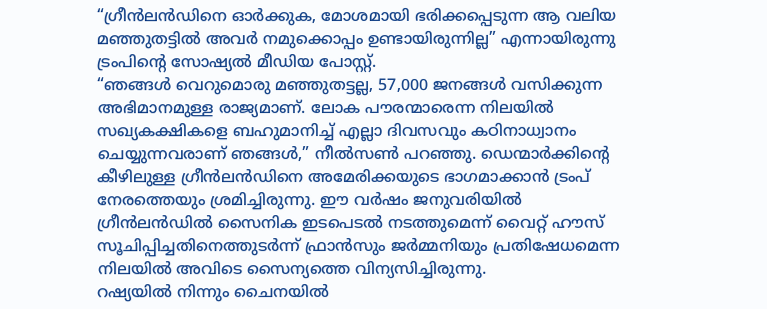“ഗ്രീൻലൻഡിനെ ഓർക്കുക, മോശമായി ഭരിക്കപ്പെടുന്ന ആ വലിയ മഞ്ഞുതട്ടിൽ അവർ നമുക്കൊപ്പം ഉണ്ടായിരുന്നില്ല” എന്നായിരുന്നു ട്രംപിന്റെ സോഷ്യൽ മീഡിയ പോസ്റ്റ്.
“ഞങ്ങൾ വെറുമൊരു മഞ്ഞുതട്ടല്ല, 57,000 ജനങ്ങൾ വസിക്കുന്ന അഭിമാനമുള്ള രാജ്യമാണ്. ലോക പൗരന്മാരെന്ന നിലയിൽ സഖ്യകക്ഷികളെ ബഹുമാനിച്ച് എല്ലാ ദിവസവും കഠിനാധ്വാനം ചെയ്യുന്നവരാണ് ഞങ്ങൾ,” നീൽസൺ പറഞ്ഞു. ഡെന്മാർക്കിന്റെ കീഴിലുള്ള ഗ്രീൻലൻഡിനെ അമേരിക്കയുടെ ഭാഗമാക്കാൻ ട്രംപ് നേരത്തെയും ശ്രമിച്ചിരുന്നു. ഈ വർഷം ജനുവരിയിൽ ഗ്രീൻലൻഡിൽ സൈനിക ഇടപെടൽ നടത്തുമെന്ന് വൈറ്റ് ഹൗസ് സൂചിപ്പിച്ചതിനെത്തുടർന്ന് ഫ്രാൻസും ജർമ്മനിയും പ്രതിഷേധമെന്ന നിലയിൽ അവിടെ സൈന്യത്തെ വിന്യസിച്ചിരുന്നു.
റഷ്യയിൽ നിന്നും ചൈനയിൽ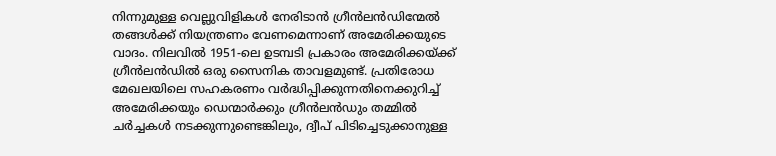നിന്നുമുള്ള വെല്ലുവിളികൾ നേരിടാൻ ഗ്രീൻലൻഡിന്മേൽ തങ്ങൾക്ക് നിയന്ത്രണം വേണമെന്നാണ് അമേരിക്കയുടെ വാദം. നിലവിൽ 1951-ലെ ഉടമ്പടി പ്രകാരം അമേരിക്കയ്ക്ക് ഗ്രീൻലൻഡിൽ ഒരു സൈനിക താവളമുണ്ട്. പ്രതിരോധ മേഖലയിലെ സഹകരണം വർദ്ധിപ്പിക്കുന്നതിനെക്കുറിച്ച് അമേരിക്കയും ഡെന്മാർക്കും ഗ്രീൻലൻഡും തമ്മിൽ ചർച്ചകൾ നടക്കുന്നുണ്ടെങ്കിലും, ദ്വീപ് പിടിച്ചെടുക്കാനുള്ള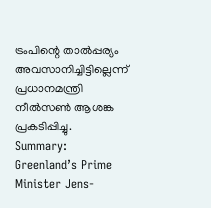ട്രംപിന്റെ താൽപ്പര്യം അവസാനിച്ചിട്ടില്ലെന്ന് പ്രധാനമന്ത്രി നീൽസൺ ആശങ്ക പ്രകടിപ്പിച്ചു.
Summary: Greenland’s Prime Minister Jens-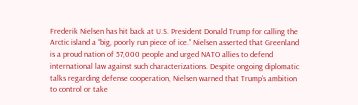Frederik Nielsen has hit back at U.S. President Donald Trump for calling the Arctic island a “big, poorly run piece of ice.” Nielsen asserted that Greenland is a proud nation of 57,000 people and urged NATO allies to defend international law against such characterizations. Despite ongoing diplomatic talks regarding defense cooperation, Nielsen warned that Trump’s ambition to control or take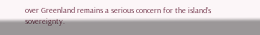over Greenland remains a serious concern for the island’s sovereignty.